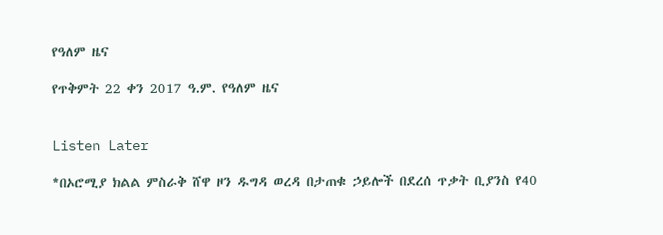የዓለም ዜና

የጥቅምት 22 ቀን 2017 ዓ.ም. የዓለም ዜና


Listen Later

*በኦሮሚያ ክልል ምስራቅ ሸዋ ዞን ዱግዳ ወረዳ በታጠቁ ኃይሎች በደረሰ ጥቃት ቢያንስ የ40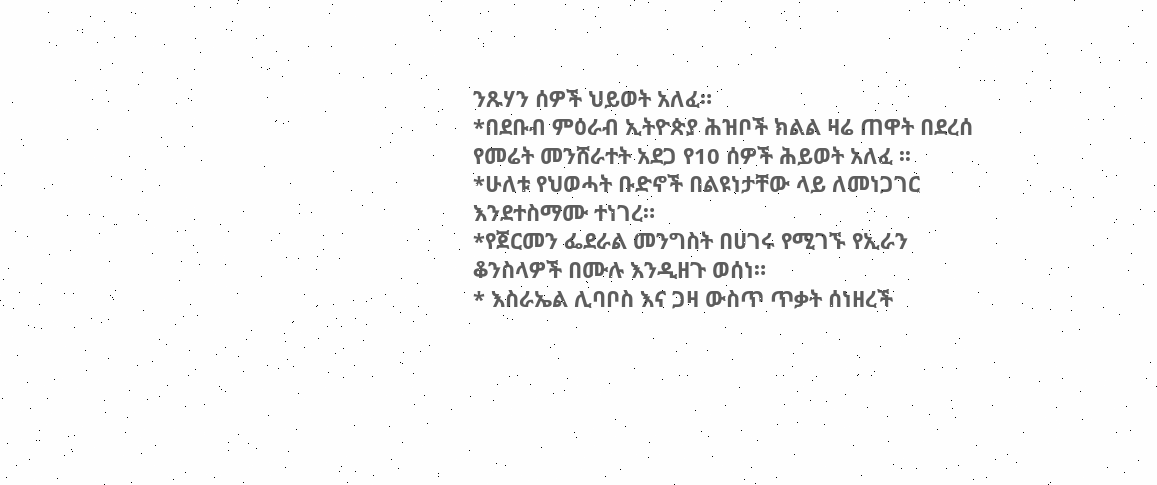ንጹሃን ሰዎች ህይወት አለፈ።
*በደቡብ ምዕራብ ኢትዮጵያ ሕዝቦች ክልል ዛሬ ጠዋት በደረሰ የመሬት መንሸራተት አደጋ የ10 ሰዎች ሕይወት አለፈ ፡፡
*ሁለቱ የህወሓት ቡድኖች በልዩነታቸው ላይ ለመነጋገር እንደተስማሙ ተነገረ።
*የጀርመን ፌደራል መንግስት በሀገሩ የሚገኙ የኢራን ቆንስላዎች በሙሉ እንዲዘጉ ወሰነ።
* እስራኤል ሊባቦስ እና ጋዛ ውስጥ ጥቃት ሰነዘረች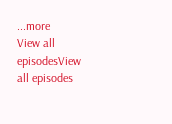...more
View all episodesView all episodes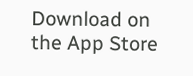Download on the App Store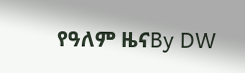የዓለም ዜናBy DW